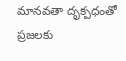మానవతా దృక్పధంతో ప్రజలకు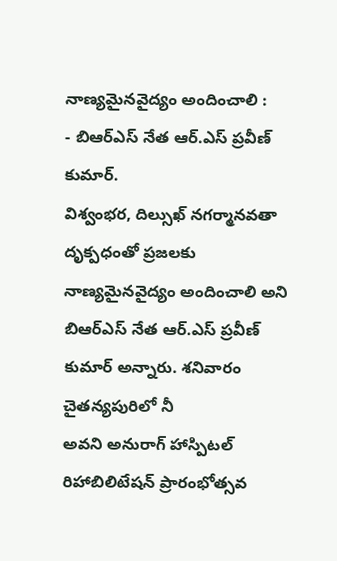నాణ్యమైనవైద్యం అందించాలి :
- బిఆర్ఎస్ నేత ఆర్.ఎస్ ప్రవీణ్ కుమార్.
విశ్వంభర, దిల్సుఖ్ నగర్మానవతా దృక్పధంతో ప్రజలకు నాణ్యమైనవైద్యం అందించాలి అని బిఆర్ఎస్ నేత ఆర్.ఎస్ ప్రవీణ్ కుమార్ అన్నారు. శనివారం చైతన్యపురిలో నీ
అవని అనురాగ్ హాస్పిటల్ రిహాబిలిటేషన్ ప్రారంభోత్సవ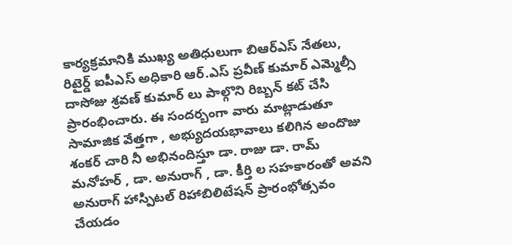కార్యక్రమానికి ముఖ్య అతిధులుగా బిఆర్ఎస్ నేతలు, రిటైర్డ్ ఐపీఎస్ అధికారి ఆర్.ఎస్ ప్రవీణ్ కుమార్ ఎమ్మెల్సీ దాసోజు శ్రవణ్ కుమార్ లు పాల్గొని రిబ్బన్ కట్ చేసి ప్రారంభించారు. ఈ సందర్బంగా వారు మాట్లాడుతూ సామాజిక వేత్తగా , అభ్యుదయభావాలు కలిగిన అందొజు శంకర్ చారి నీ అభినందిస్తూ డా. రాజు డా. రామ్ మనోహర్ , డా. అనురాగ్ , డా. కీర్తి ల సహకారంతో అవని అనురాగ్ హాస్పిటల్ రిహాబిలిటేషన్ ప్రారంభోత్సవం చేయడం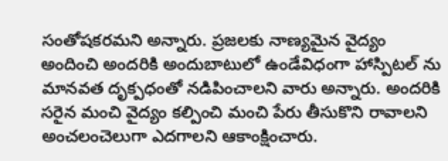సంతోషకరమని అన్నారు. ప్రజలకు నాణ్యమైన వైద్యం అందించి అందరికి అందుబాటులో ఉండేవిధంగా హాస్పిటల్ ను మానవత దృక్పధంతో నడిపించాలని వారు అన్నారు. అందరికి సరైన మంచి వైద్యం కల్పించి మంచి పేరు తీసుకొని రావాలని అంచలంచెలుగా ఎదగాలని ఆకాంక్షించారు.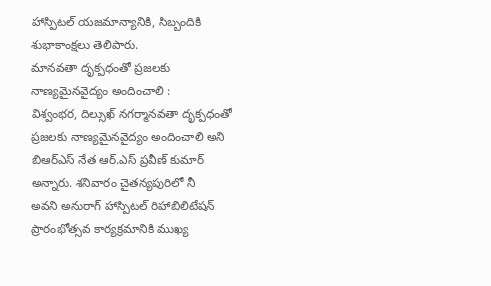హాస్పిటల్ యజమాన్యానికి, సిబ్బందికి శుభాకాంక్షలు తెలిపారు.
మానవతా దృక్పధంతో ప్రజలకు నాణ్యమైనవైద్యం అందించాలి :
విశ్వంభర, దిల్సుఖ్ నగర్మానవతా దృక్పధంతో ప్రజలకు నాణ్యమైనవైద్యం అందించాలి అని బిఆర్ఎస్ నేత ఆర్.ఎస్ ప్రవీణ్ కుమార్ అన్నారు. శనివారం చైతన్యపురిలో నీ
అవని అనురాగ్ హాస్పిటల్ రిహాబిలిటేషన్ ప్రారంభోత్సవ కార్యక్రమానికి ముఖ్య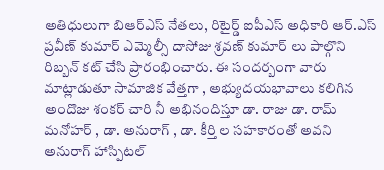అతిధులుగా బిఆర్ఎస్ నేతలు, రిటైర్డ్ ఐపీఎస్ అధికారి ఆర్.ఎస్ ప్రవీణ్ కుమార్ ఎమ్మెల్సీ దాసోజు శ్రవణ్ కుమార్ లు పాల్గొని రిబ్బన్ కట్ చేసి ప్రారంభించారు. ఈ సందర్బంగా వారు మాట్లాడుతూ సామాజిక వేత్తగా , అభ్యుదయభావాలు కలిగిన అందొజు శంకర్ చారి నీ అభినందిస్తూ డా. రాజు డా. రామ్ మనోహర్ , డా. అనురాగ్ , డా. కీర్తి ల సహకారంతో అవని అనురాగ్ హాస్పిటల్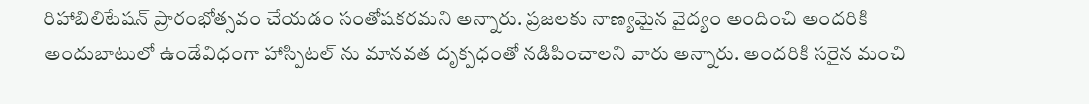రిహాబిలిటేషన్ ప్రారంభోత్సవం చేయడం సంతోషకరమని అన్నారు. ప్రజలకు నాణ్యమైన వైద్యం అందించి అందరికి అందుబాటులో ఉండేవిధంగా హాస్పిటల్ ను మానవత దృక్పధంతో నడిపించాలని వారు అన్నారు. అందరికి సరైన మంచి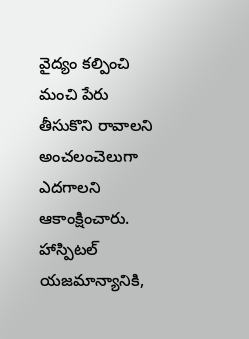వైద్యం కల్పించి మంచి పేరు తీసుకొని రావాలని అంచలంచెలుగా ఎదగాలని ఆకాంక్షించారు. హాస్పిటల్ యజమాన్యానికి,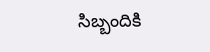సిబ్బందికి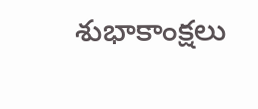శుభాకాంక్షలు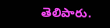తెలిపారు.